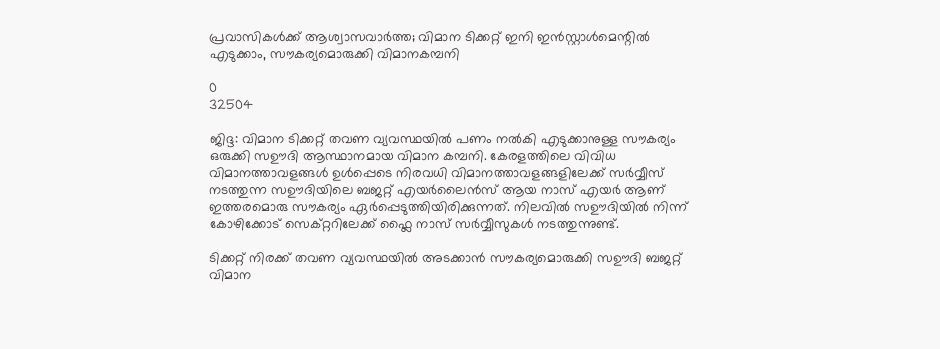പ്രവാസികൾക്ക് ആശ്വാസവാർത്ത; വിമാന ടിക്കറ്റ് ഇനി ഇൻസ്റ്റാൾമെന്റിൽ എടുക്കാം, സൗകര്യമൊരുക്കി വിമാനകമ്പനി

0
32504

ജിദ്ദ: വിമാന ടിക്കറ്റ് തവണ വ്യവസ്ഥയിൽ പണം നൽകി എടുക്കാനുള്ള സൗകര്യം ഒരുക്കി സഊദി ആസ്ഥാനമായ വിമാന കമ്പനി. കേരളത്തിലെ വിവിധ വിമാനത്താവളങ്ങൾ ഉൾപ്പെടെ നിരവധി വിമാനത്താവളങ്ങളിലേക്ക് സർവ്വീസ് നടത്തുന്ന സഊദിയിലെ ബജറ്റ് എയർലൈൻസ് ആയ നാസ് എയർ ആണ് ഇത്തരമൊരു സൗകര്യം ഏർപ്പെടുത്തിയിരിക്കുന്നത്. നിലവിൽ സഊദിയിൽ നിന്ന് കോഴിക്കോട് സെക്റ്ററിലേക്ക് ഫ്ലൈ നാസ് സർവ്വീസുകൾ നടത്തുന്നുണ്ട്.

ടിക്കറ്റ് നിരക്ക് തവണ വ്യവസ്ഥയിൽ അടക്കാൻ സൗകര്യമൊരുക്കി സഊദി ബജറ്റ് വിമാന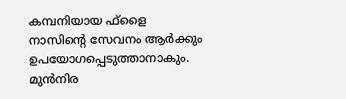കമ്പനിയായ ഫ്‌ളൈ നാസിന്റെ സേവനം ആർക്കും ഉപയോഗപ്പെടുത്താനാകും. മുൻനിര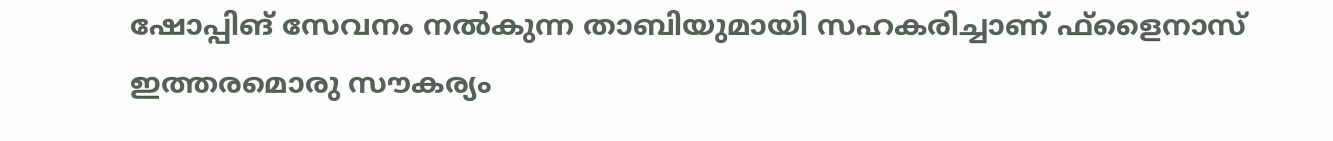ഷോപ്പിങ് സേവനം നൽകുന്ന താബിയുമായി സഹകരിച്ചാണ് ഫ്ളൈനാസ് ഇത്തരമൊരു സൗകര്യം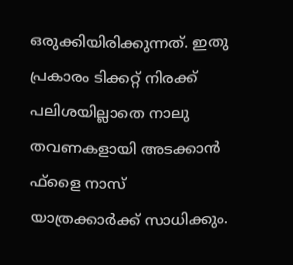ഒരുക്കിയിരിക്കുന്നത്. ഇതു പ്രകാരം ടിക്കറ്റ് നിരക്ക് പലിശയില്ലാതെ നാലു തവണകളായി അടക്കാൻ ഫ്‌ളൈ നാസ് യാത്രക്കാർക്ക് സാധിക്കും.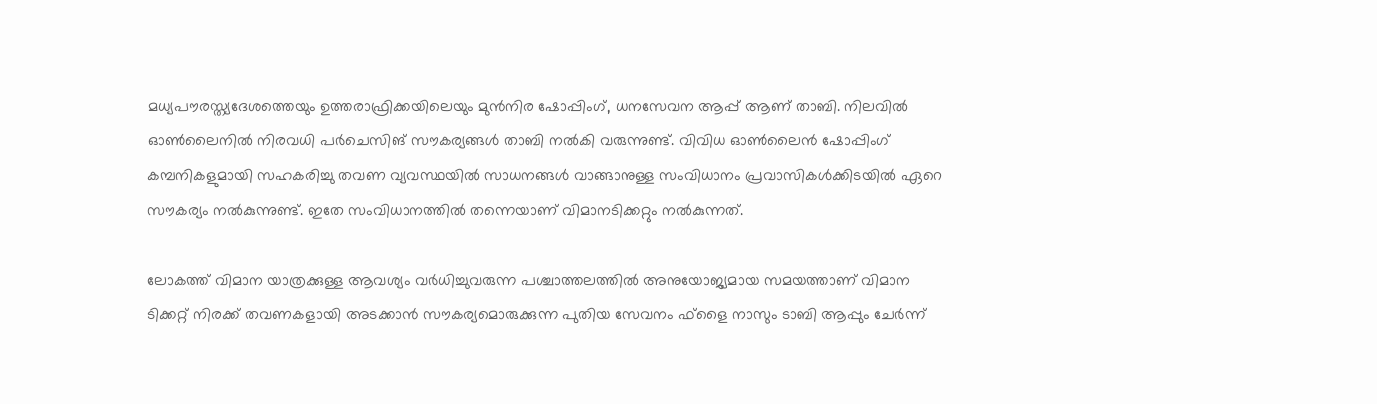മധ്യപൗരസ്ത്യദേശത്തെയും ഉത്തരാഫ്രിക്കയിലെയും മുൻനിര ഷോപ്പിംഗ്, ധനസേവന ആപ്പ് ആണ് താബി. നിലവിൽ ഓൺലൈനിൽ നിരവധി പർചെസിങ് സൗകര്യങ്ങൾ താബി നൽകി വരുന്നുണ്ട്. വിവിധ ഓൺലൈൻ ഷോപ്പിംഗ് കമ്പനികളുമായി സഹകരിച്ചു തവണ വ്യവസ്ഥയിൽ സാധനങ്ങൾ വാങ്ങാനുള്ള സംവിധാനം പ്രവാസികൾക്കിടയിൽ ഏറെ സൗകര്യം നൽകുന്നുണ്ട്. ഇതേ സംവിധാനത്തിൽ തന്നെയാണ് വിമാനടിക്കറ്റും നൽകുന്നത്.

ലോകത്ത് വിമാന യാത്രക്കുള്ള ആവശ്യം വർധിച്ചുവരുന്ന പശ്ചാത്തലത്തിൽ അനുയോജ്യമായ സമയത്താണ് വിമാന ടിക്കറ്റ് നിരക്ക് തവണകളായി അടക്കാൻ സൗകര്യമൊരുക്കുന്ന പുതിയ സേവനം ഫ്‌ളൈ നാസും ടാബി ആപ്പും ചേർന്ന്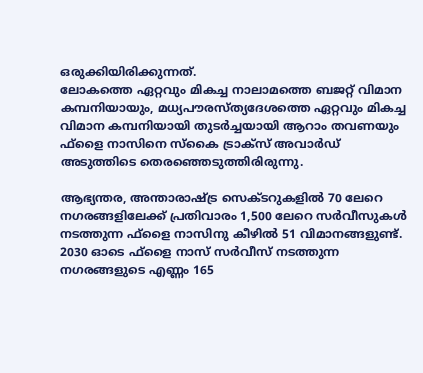ഒരുക്കിയിരിക്കുന്നത്.
ലോകത്തെ ഏറ്റവും മികച്ച നാലാമത്തെ ബജറ്റ് വിമാന കമ്പനിയായും, മധ്യപൗരസ്ത്യദേശത്തെ ഏറ്റവും മികച്ച വിമാന കമ്പനിയായി തുടർച്ചയായി ആറാം തവണയും ഫ്‌ളൈ നാസിനെ സ്‌കൈ ട്രാക്‌സ് അവാർഡ് അടുത്തിടെ തെരഞ്ഞെടുത്തിരിരുന്നു.

ആഭ്യന്തര, അന്താരാഷ്ട്ര സെക്ടറുകളിൽ 70 ലേറെ നഗരങ്ങളിലേക്ക് പ്രതിവാരം 1,500 ലേറെ സർവീസുകൾ നടത്തുന്ന ഫ്‌ളൈ നാസിനു കീഴിൽ 51 വിമാനങ്ങളുണ്ട്. 2030 ഓടെ ഫ്‌ളൈ നാസ് സർവീസ് നടത്തുന്ന നഗരങ്ങളുടെ എണ്ണം 165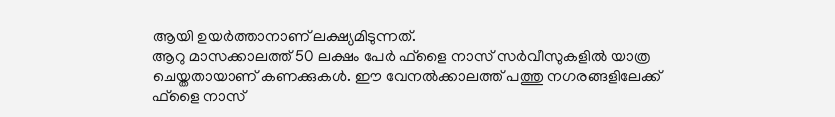ആയി ഉയർത്താനാണ് ലക്ഷ്യമിടുന്നത്.
ആറു മാസക്കാലത്ത് 50 ലക്ഷം പേർ ഫ്‌ളൈ നാസ് സർവീസുകളിൽ യാത്ര ചെയ്തതായാണ് കണക്കുകൾ. ഈ വേനൽക്കാലത്ത് പത്തു നഗരങ്ങളിലേക്ക് ഫ്‌ളൈ നാസ്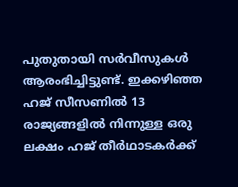പുതുതായി സർവീസുകൾ ആരംഭിച്ചിട്ടുണ്ട്. ഇക്കഴിഞ്ഞ ഹജ് സീസണിൽ 13 രാജ്യങ്ങളിൽ നിന്നുള്ള ഒരു ലക്ഷം ഹജ് തീർഥാടകർക്ക്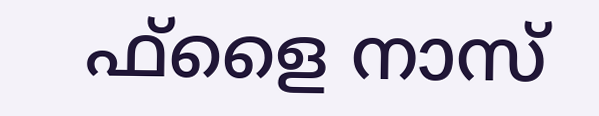ഫ്‌ളൈ നാസ്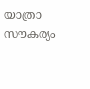യാത്രാ സൗകര്യം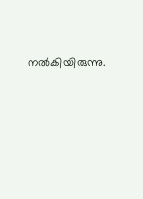നൽകിയിരുന്നു.